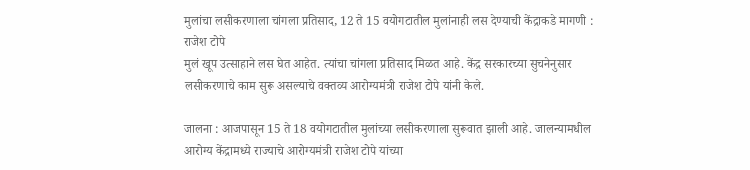मुलांचा लसीकरणाला चांगला प्रतिसाद, 12 ते 15 वयोगटातील मुलांनाही लस देण्याची केंद्राकडे मागणी : राजेश टोपे
मुलं खूप उत्साहाने लस घेत आहेत. त्यांचा चांगला प्रतिसाद मिळत आहे. केंद्र सरकारच्या सुचनेनुसार लसीकरणाचे काम सुरू असल्याचे वक्तव्य आरोग्यमंत्री राजेश टोपे यांनी केले.

जालना : आजपासून 15 ते 18 वयोगटातील मुलांच्या लसीकरणाला सुरूवात झाली आहे. जालन्यामधील आरोग्य केंद्रामध्ये राज्याचे आरोग्यमंत्री राजेश टोपे यांच्या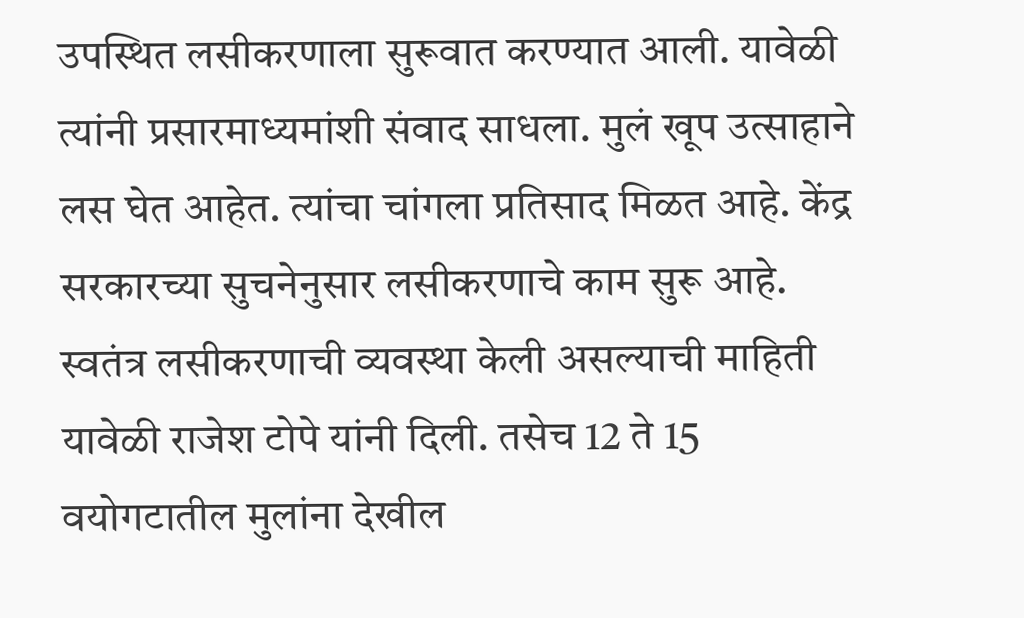उपस्थित लसीकरणाला सुरूवात करण्यात आली. यावेळी त्यांनी प्रसारमाध्यमांशी संवाद साधला. मुलं खूप उत्साहाने लस घेत आहेत. त्यांचा चांगला प्रतिसाद मिळत आहे. केंद्र सरकारच्या सुचनेनुसार लसीकरणाचे काम सुरू आहे. स्वतंत्र लसीकरणाची व्यवस्था केली असल्याची माहिती यावेळी राजेश टोपे यांनी दिली. तसेच 12 ते 15 वयोगटातील मुलांना देखील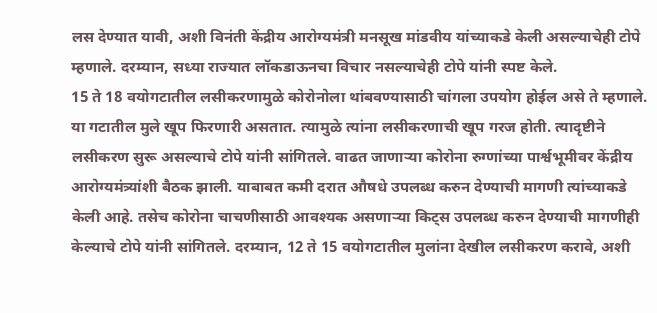लस देण्यात यावी, अशी विनंती केंद्रीय आरोग्यमंत्री मनसूख मांडवीय यांच्याकडे केली असल्याचेही टोपे म्हणाले. दरम्यान, सध्या राज्यात लॉकडाऊनचा विचार नसल्याचेही टोपे यांनी स्पष्ट केले.
15 ते 18 वयोगटातील लसीकरणामुळे कोरोनोला थांबवण्यासाठी चांगला उपयोग होईल असे ते म्हणाले. या गटातील मुले खूप फिरणारी असतात. त्यामुळे त्यांना लसीकरणाची खूप गरज होती. त्यादृष्टीने लसीकरण सुरू असल्याचे टोपे यांनी सांगितले. वाढत जाणाऱ्या कोरोना रुग्णांच्या पार्श्वभूमीवर केंद्रीय आरोग्यमंत्र्यांशी बैठक झाली. याबाबत कमी दरात औषधे उपलब्ध करुन देण्याची मागणी त्यांच्याकडे केली आहे. तसेच कोरोना चाचणीसाठी आवश्यक असणाऱ्या किट्स उपलब्ध करुन देण्याची मागणीही केल्याचे टोपे यांनी सांगितले. दरम्यान, 12 ते 15 वयोगटातील मुलांना देखील लसीकरण करावे, अशी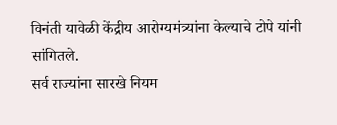विनंती यावेळी केंद्रीय आरोग्यमंत्र्यांना केल्याचे टोपे यांनी सांगितले.
सर्व राज्यांना सारखे नियम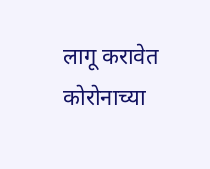लागू करावेत
कोरोनाच्या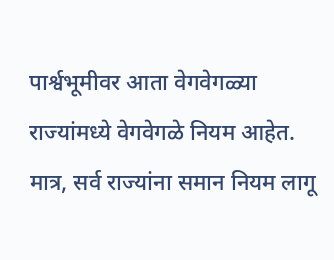पार्श्वभूमीवर आता वेगवेगळ्या राज्यांमध्ये वेगवेगळे नियम आहेत. मात्र, सर्व राज्यांना समान नियम लागू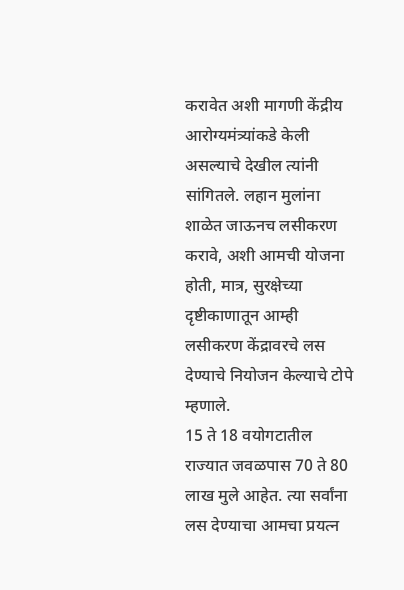करावेत अशी मागणी केंद्रीय आरोग्यमंत्र्यांकडे केली असल्याचे देखील त्यांनी सांगितले. लहान मुलांना शाळेत जाऊनच लसीकरण करावे, अशी आमची योजना होती, मात्र, सुरक्षेच्या दृष्टीकाणातून आम्ही लसीकरण केंद्रावरचे लस देण्याचे नियोजन केल्याचे टोपे म्हणाले.
15 ते 18 वयोगटातील राज्यात जवळपास 70 ते 80 लाख मुले आहेत. त्या सर्वांना लस देण्याचा आमचा प्रयत्न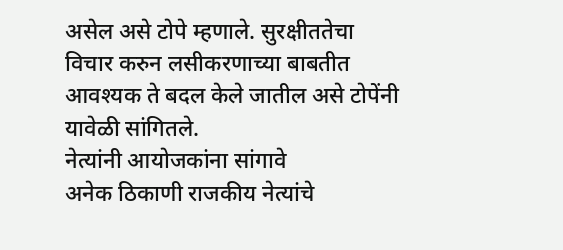असेल असे टोपे म्हणाले. सुरक्षीततेचा विचार करुन लसीकरणाच्या बाबतीत आवश्यक ते बदल केले जातील असे टोपेंनी यावेळी सांगितले.
नेत्यांनी आयोजकांना सांगावे
अनेक ठिकाणी राजकीय नेत्यांचे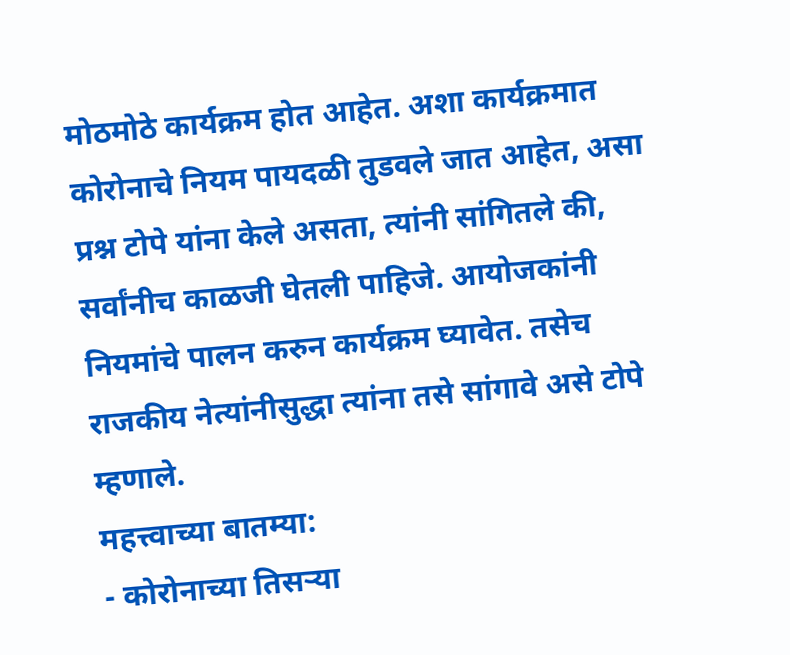मोठमोठे कार्यक्रम होत आहेत. अशा कार्यक्रमात कोरोनाचे नियम पायदळी तुडवले जात आहेत, असा प्रश्न टोपे यांना केले असता, त्यांनी सांगितले की, सर्वांनीच काळजी घेतली पाहिजे. आयोजकांनी नियमांचे पालन करुन कार्यक्रम घ्यावेत. तसेच राजकीय नेत्यांनीसुद्धा त्यांना तसे सांगावे असे टोपे म्हणाले.
महत्त्वाच्या बातम्या:
- कोरोनाच्या तिसऱ्या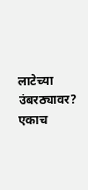लाटेच्या उंबरठ्यावर? एकाच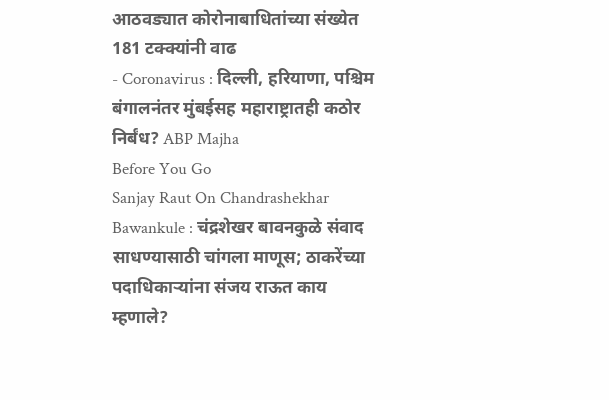आठवड्यात कोरोनाबाधितांच्या संख्येत 181 टक्क्यांनी वाढ
- Coronavirus : दिल्ली, हरियाणा, पश्चिम बंगालनंतर मुंबईसह महाराष्ट्रातही कठोर निर्बंध? ABP Majha
Before You Go
Sanjay Raut On Chandrashekhar Bawankule : चंद्रशेखर बावनकुळे संवाद साधण्यासाठी चांगला माणूस; ठाकरेंच्या पदाधिकाऱ्यांना संजय राऊत काय म्हणाले?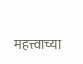महत्त्वाच्या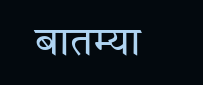बातम्या